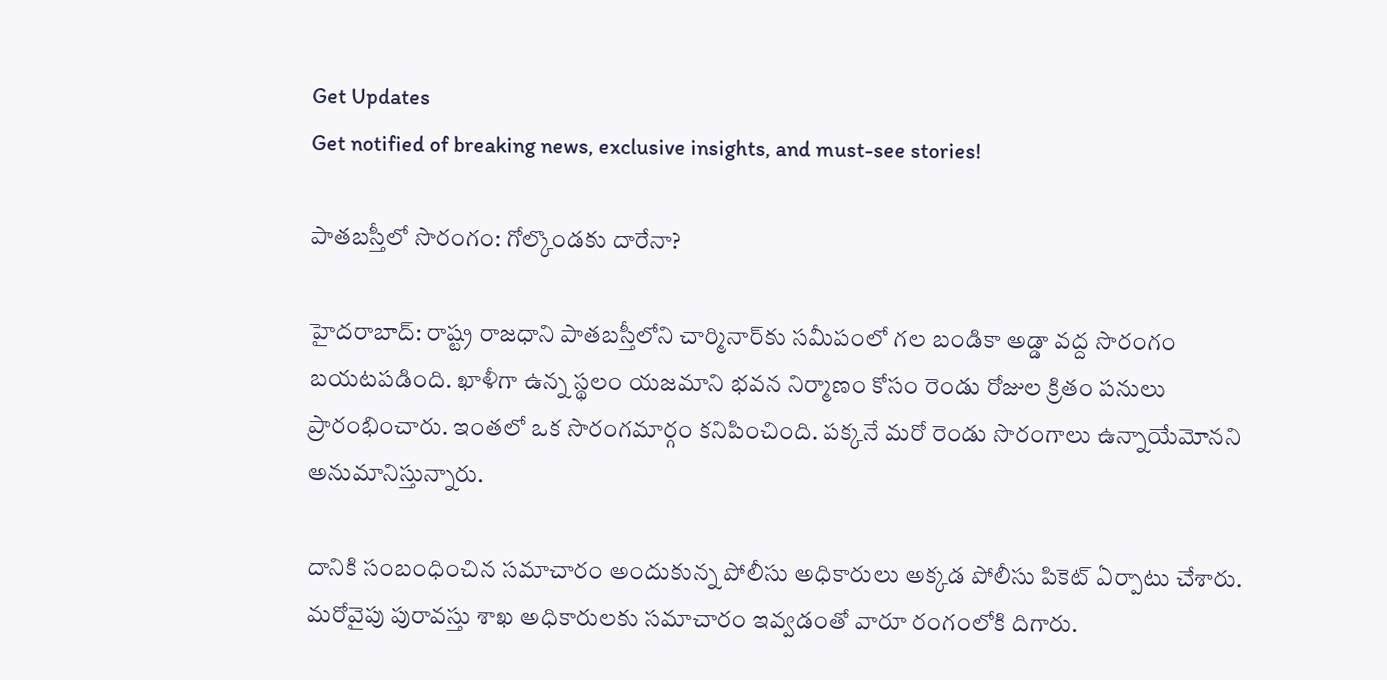Get Updates
Get notified of breaking news, exclusive insights, and must-see stories!

పాతబస్తీలో సొరంగం: గోల్కొండకు దారేనా?

హైదరాబాద్: రాష్ట్ర రాజధాని పాతబస్తీలోని చార్మినార్‌కు సమీపంలో గల బండికా అడ్డా వద్ద సొరంగం బయటపడింది. ఖాళీగా ఉన్న స్థలం యజమాని భవన నిర్మాణం కోసం రెండు రోజుల క్రితం పనులు ప్రారంభించారు. ఇంతలో ఒక సొరంగమార్గం కనిపించింది. పక్కనే మరో రెండు సొరంగాలు ఉన్నాయేమోనని అనుమానిస్తున్నారు.

దానికి సంబంధించిన సమాచారం అందుకున్న పోలీసు అధికారులు అక్కడ పోలీసు పికెట్ ఏర్పాటు చేశారు. మరోవైపు పురావస్తు శాఖ అధికారులకు సమాచారం ఇవ్వడంతో వారూ రంగంలోకి దిగారు.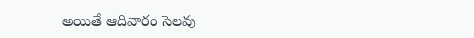అయితే ఆదివారం సెలవు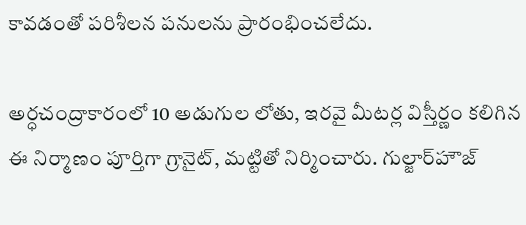కావడంతో పరిశీలన పనులను ప్రారంభించలేదు.

అర్ధచంద్రాకారంలో 10 అడుగుల లోతు, ఇరవై మీటర్ల విస్తీర్ణం కలిగిన ఈ నిర్మాణం పూర్తిగా గ్రానైట్, మట్టితో నిర్మించారు. గుల్జార్‌హౌజ్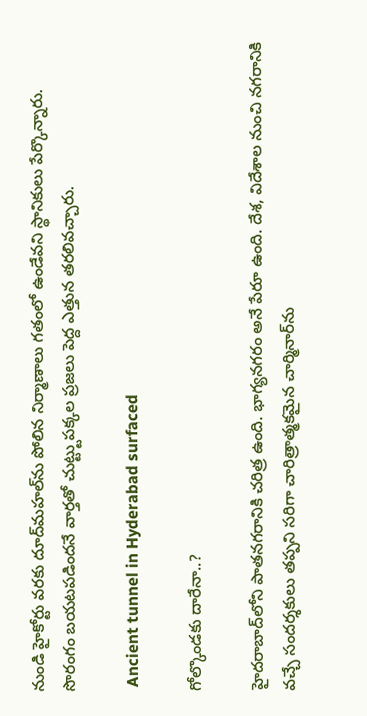నుండి హైకోర్టు వరకు దూద్‌మహల్‌ను పోలిన నిర్మాణాలు గతంలో ఉండేవని స్థానికులు పేర్కొన్నారు. సొరంగం బయటపడిందనే వార్తతో చుట్ట్టుపక్కల ప్రజలు పెద్ద ఎత్తున తరలివచ్చారు.

 Ancient tunnel in Hyderabad surfaced

గోల్కొండకు దారేనా..?

హైదరాబాద్‌లోని పాతనగరానికి చరిత్ర ఉంది. భాగ్యనగరం అనే పేరూ ఉంది. దేశ, విదేశాల నుంచి నగరానికి వచ్చే సందర్శకులు తప్పని సరిగా చారిత్రాత్మకమైన చార్మినార్‌ను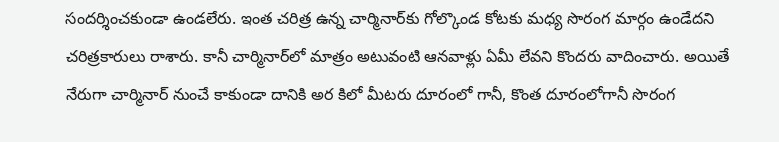సందర్శించకుండా ఉండలేరు. ఇంత చరిత్ర ఉన్న చార్మినార్‌కు గోల్కొండ కోటకు మధ్య సొరంగ మార్గం ఉండేదని చరిత్రకారులు రాశారు. కానీ చార్మినార్‌లో మాత్రం అటువంటి ఆనవాళ్లు ఏమీ లేవని కొందరు వాదించారు. అయితే నేరుగా చార్మినార్ నుంచే కాకుండా దానికి అర కిలో మీటరు దూరంలో గానీ, కొంత దూరంలోగానీ సొరంగ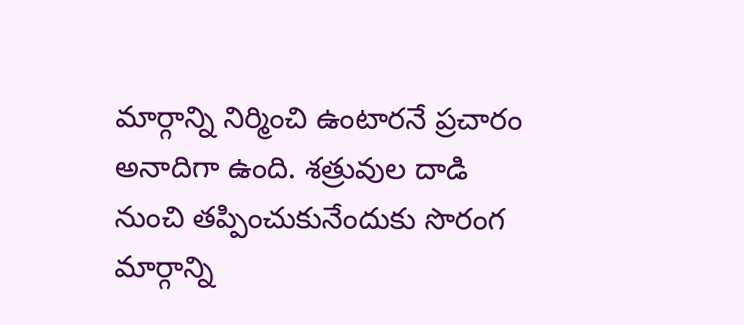మార్గాన్ని నిర్మించి ఉంటారనే ప్రచారం అనాదిగా ఉంది. శత్రువుల దాడి నుంచి తప్పించుకునేందుకు సొరంగ మార్గాన్ని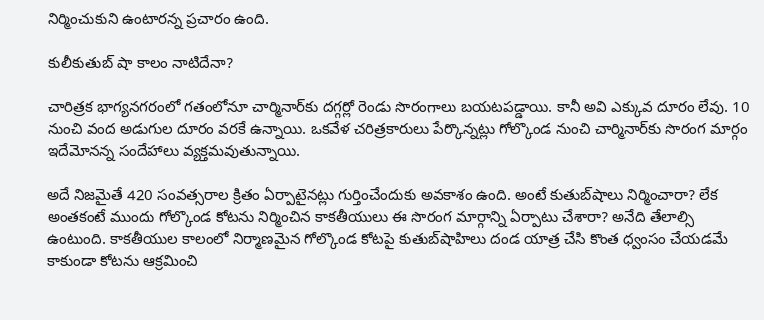నిర్మించుకుని ఉంటారన్న ప్రచారం ఉంది.

కులీకుతుబ్ షా కాలం నాటిదేనా?

చారిత్రక భాగ్యనగరంలో గతంలోనూ చార్మినార్‌కు దగ్గర్లో రెండు సొరంగాలు బయటపడ్డాయి. కానీ అవి ఎక్కువ దూరం లేవు. 10 నుంచి వంద అడుగుల దూరం వరకే ఉన్నాయి. ఒకవేళ చరిత్రకారులు పేర్కొన్నట్లు గోల్కొండ నుంచి చార్మినార్‌కు సొరంగ మార్గం ఇదేమోనన్న సందేహాలు వ్యక్తమవుతున్నాయి.

అదే నిజమైతే 420 సంవత్సరాల క్రితం ఏర్పాటైనట్లు గుర్తించేందుకు అవకాశం ఉంది. అంటే కుతుబ్‌షాలు నిర్మించారా? లేక అంతకంటే ముందు గోల్కొండ కోటను నిర్మించిన కాకతీయులు ఈ సొరంగ మార్గాన్ని ఏర్పాటు చేశారా? అనేది తేలాల్సి ఉంటుంది. కాకతీయుల కాలంలో నిర్మాణమైన గోల్కొండ కోటపై కుతుబ్‌షాహిలు దండ యాత్ర చేసి కొంత ధ్వంసం చేయడమే కాకుండా కోటను ఆక్రమించి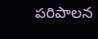పరిపాలన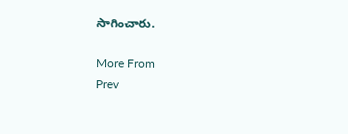సాగించారు.

More From
Prev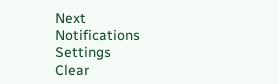Next
Notifications
Settings
Clear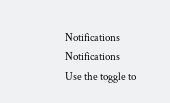Notifications
Notifications
Use the toggle to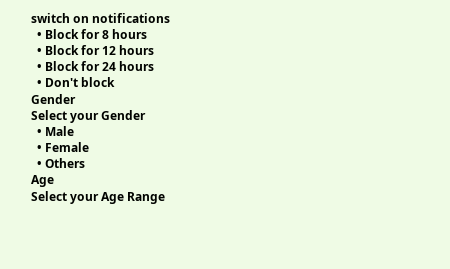switch on notifications
  • Block for 8 hours
  • Block for 12 hours
  • Block for 24 hours
  • Don't block
Gender
Select your Gender
  • Male
  • Female
  • Others
Age
Select your Age Range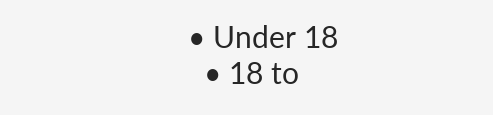• Under 18
  • 18 to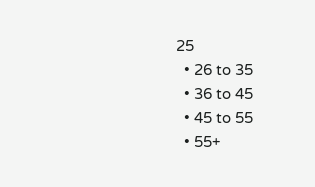25
  • 26 to 35
  • 36 to 45
  • 45 to 55
  • 55+